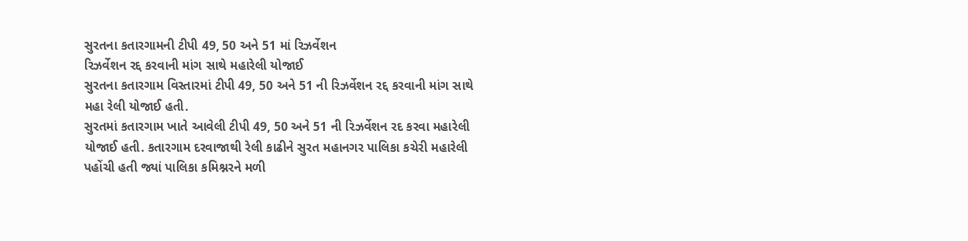સુરતના કતારગામની ટીપી 49, 50 અને 51 માં રિઝર્વેશન
રિઝર્વેશન રદ્દ કરવાની માંગ સાથે મહારેલી યોજાઈ
સુરતના કતારગામ વિસ્તારમાં ટીપી 49, 50 અને 51 ની રિઝર્વેશન રદ્દ કરવાની માંગ સાથે મહા રેલી યોજાઈ હતી.
સુરતમાં કતારગામ ખાતે આવેલી ટીપી 49, 50 અને 51 ની રિઝર્વેશન રદ કરવા મહારેલી યોજાઈ હતી. કતારગામ દરવાજાથી રેલી કાઢીને સુરત મહાનગર પાલિકા કચેરી મહારેલી પહોંચી હતી જ્યાં પાલિકા કમિશ્નરને મળી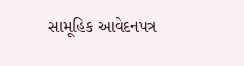સામૂહિક આવેદનપત્ર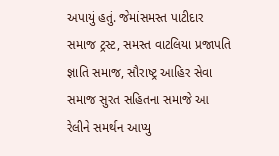અપાયું હતું. જેમાંસમસ્ત પાટીદાર સમાજ ટ્રસ્ટ, સમસ્ત વાટલિયા પ્રજાપતિ જ્ઞાતિ સમાજ, સૌરાષ્ટ્ર આહિર સેવા સમાજ સુરત સહિતના સમાજે આ રેલીને સમર્થન આપ્યુ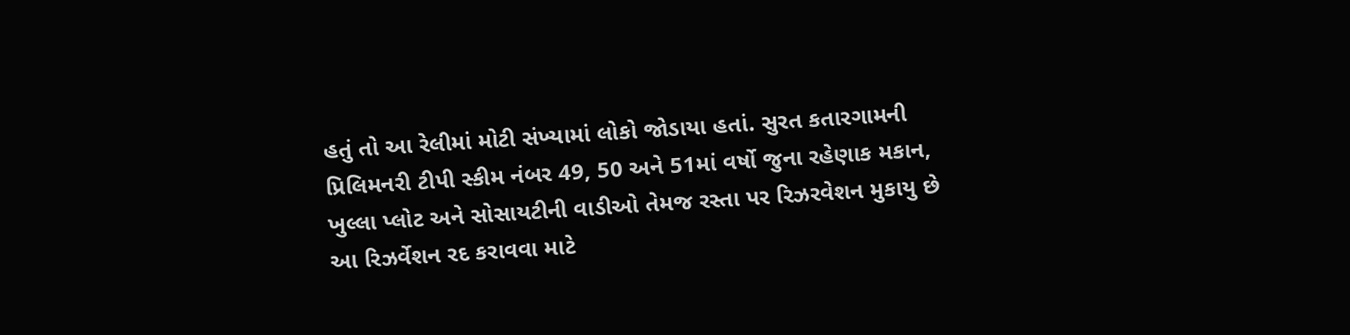હતું તો આ રેલીમાં મોટી સંખ્યામાં લોકો જોડાયા હતાં. સુરત કતારગામની પ્રિલિમનરી ટીપી સ્કીમ નંબર 49, 50 અને 51માં વર્ષો જુના રહેણાક મકાન, ખુલ્લા પ્લોટ અને સોસાયટીની વાડીઓ તેમજ રસ્તા પર રિઝરવેશન મુકાયુ છે આ રિઝર્વેશન રદ કરાવવા માટે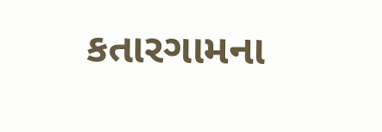કતારગામના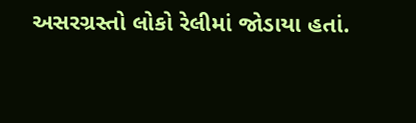અસરગ્રસ્તો લોકો રેલીમાં જોડાયા હતાં.